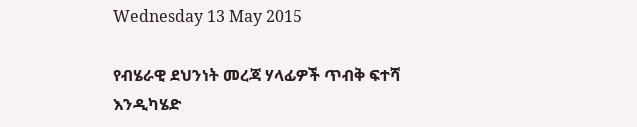Wednesday 13 May 2015

የብሄራዊ ደህንነት መረጃ ሃላፊዎች ጥብቅ ፍተሻ እንዲካሄድ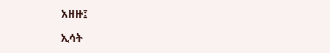አዘዙ፤

ኢሳት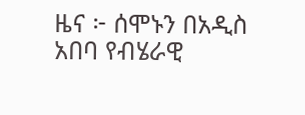ዜና ፦ ሰሞኑን በአዲስ አበባ የብሄራዊ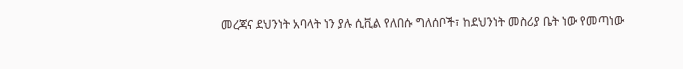መረጃና ደህንነት አባላት ነን ያሉ ሲቪል የለበሱ ግለሰቦች፣ ከደህንነት መስሪያ ቤት ነው የመጣነው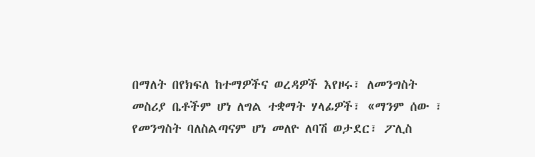በማለት በየክፍለ ከተማዎችና ወረዳዎች እየዞሩ፣ ለመንግስት መስሪያ ቤቶችም ሆነ ለግል ተቋማት ሃላፊዎች፣ «ማንም ሰው ፣ የመንግስት ባለስልጣናም ሆነ መለዮ ለባሽ ወታደር፣ ፖሊስ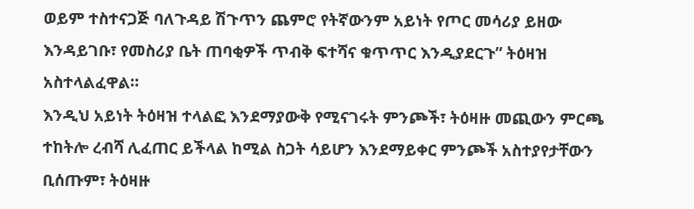ወይም ተስተናጋጅ ባለጉዳይ ሽጉጥን ጨምሮ የትኛውንም አይነት የጦር መሳሪያ ይዘው እንዳይገቡ፣ የመስሪያ ቤት ጠባቂዎች ጥብቅ ፍተሻና ቁጥጥር እንዲያደርጉ” ትዕዛዝ አስተላልፈዋል።
እንዲህ አይነት ትዕዛዝ ተላልፎ እንደማያውቅ የሚናገሩት ምንጮች፣ ትዕዛዙ መጪውን ምርጫ ተከትሎ ረብሻ ሊፈጠር ይችላል ከሚል ስጋት ሳይሆን እንደማይቀር ምንጮች አስተያየታቸውን ቢሰጡም፣ ትዕዛዙ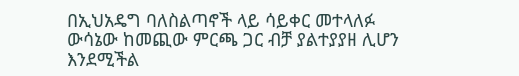በኢህአዴግ ባለስልጣኖች ላይ ሳይቀር መተላለፉ ውሳኔው ከመጪው ምርጫ ጋር ብቻ ያልተያያዘ ሊሆን እንደሚችል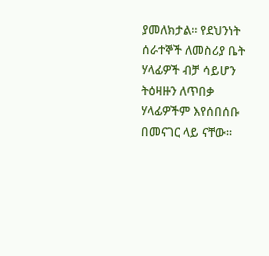ያመለክታል። የደህንነት ሰራተኞች ለመስሪያ ቤት ሃላፊዎች ብቻ ሳይሆን ትዕዛዙን ለጥበቃ ሃላፊዎችም እየሰበሰቡ በመናገር ላይ ናቸው።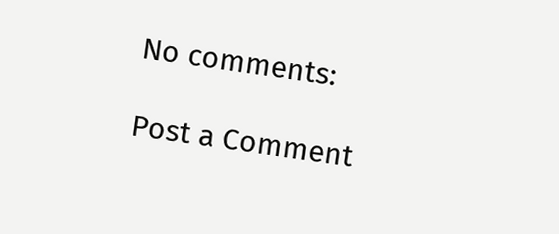No comments:

Post a Comment